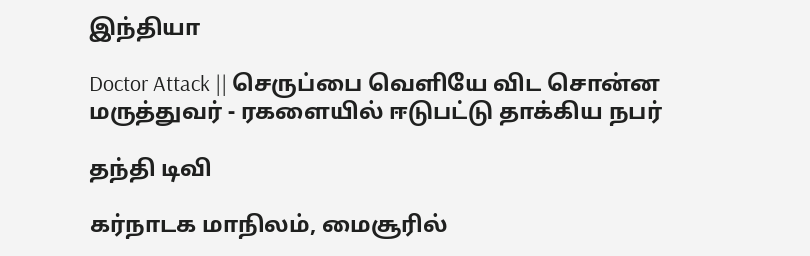இந்தியா

Doctor Attack || செருப்பை வெளியே விட சொன்ன மருத்துவர் - ரகளையில் ஈடுபட்டு தாக்கிய நபர்

தந்தி டிவி

கர்நாடக மாநிலம், மைசூரில்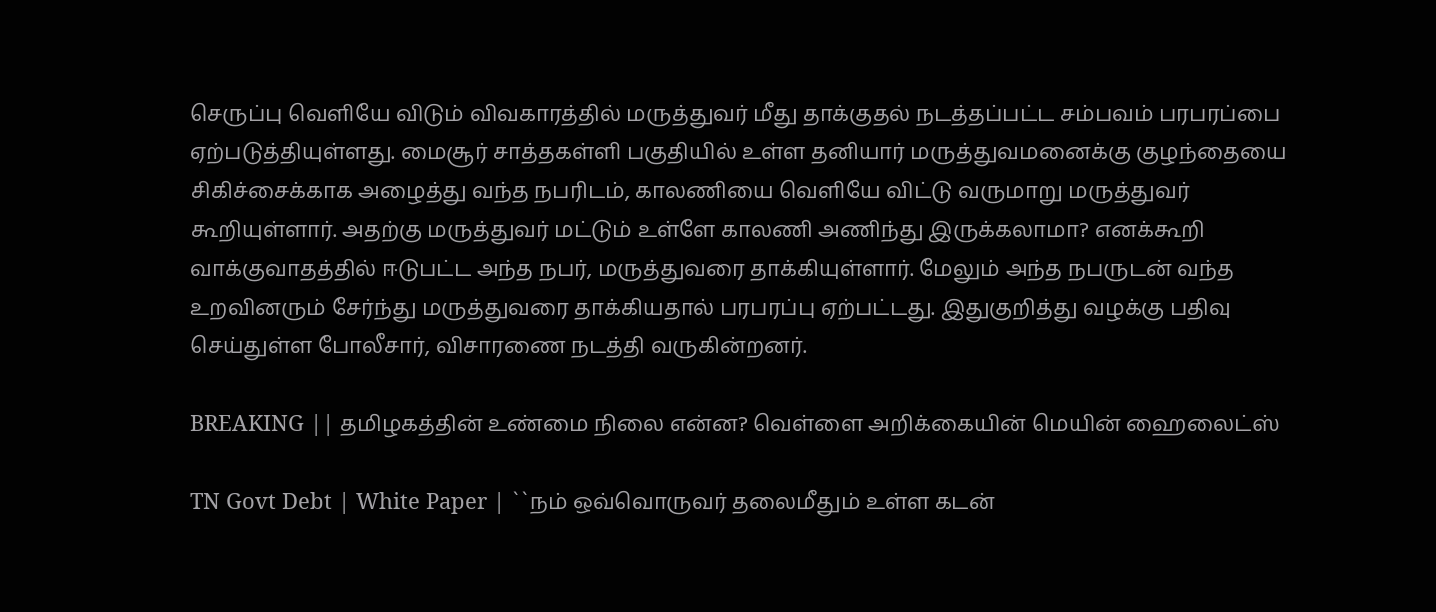செருப்பு வெளியே விடும் விவகாரத்தில் மருத்துவர் மீது தாக்குதல் நடத்தப்பட்ட சம்பவம் பரபரப்பை ஏற்படுத்தியுள்ளது. மைசூர் சாத்தகள்ளி பகுதியில் உள்ள தனியார் மருத்துவமனைக்கு குழந்தையை சிகிச்சைக்காக அழைத்து வந்த நபரிடம், காலணியை வெளியே விட்டு வருமாறு மருத்துவர் கூறியுள்ளார். அதற்கு மருத்துவர் மட்டும் உள்ளே காலணி அணிந்து இருக்கலாமா? எனக்கூறி வாக்குவாதத்தில் ஈடுபட்ட அந்த நபர், மருத்துவரை தாக்கியுள்ளார். மேலும் அந்த நபருடன் வந்த உறவினரும் சேர்ந்து மருத்துவரை தாக்கியதால் பரபரப்பு ஏற்பட்டது. இதுகுறித்து வழக்கு பதிவு செய்துள்ள போலீசார், விசாரணை நடத்தி வருகின்றனர்.

BREAKING || தமிழகத்தின் உண்மை நிலை என்ன? வெள்ளை அறிக்கையின் மெயின் ஹைலைட்ஸ்

TN Govt Debt | White Paper | ``நம் ஒவ்வொருவர் தலைமீதும் உள்ள கடன்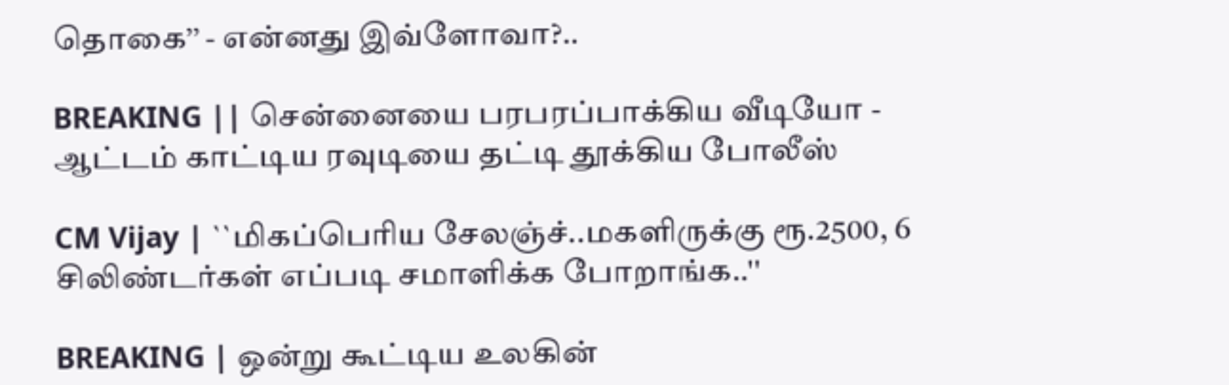தொகை’’ - என்னது இவ்ளோவா?..

BREAKING || சென்னையை பரபரப்பாக்கிய வீடியோ - ஆட்டம் காட்டிய ரவுடியை தட்டி தூக்கிய போலீஸ்

CM Vijay | ``மிகப்பெரிய சேலஞ்ச்..மகளிருக்கு ரூ.2500, 6 சிலிண்டர்கள் எப்படி சமாளிக்க போறாங்க..''

BREAKING | ஒன்று கூட்டிய உலகின்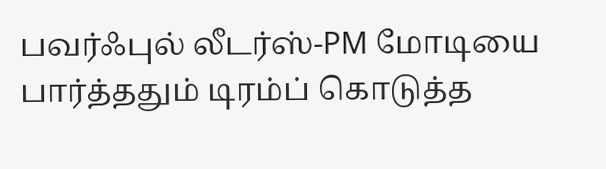பவர்ஃபுல் லீடர்ஸ்-PM மோடியை பார்த்ததும் டிரம்ப் கொடுத்த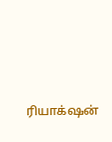ரியாக்‌ஷன்